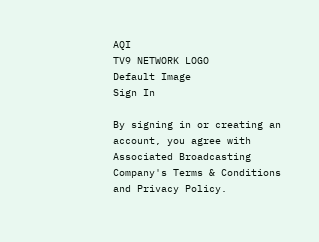AQI
TV9 NETWORK LOGO
Default Image
Sign In

By signing in or creating an account, you agree with Associated Broadcasting Company's Terms & Conditions and Privacy Policy.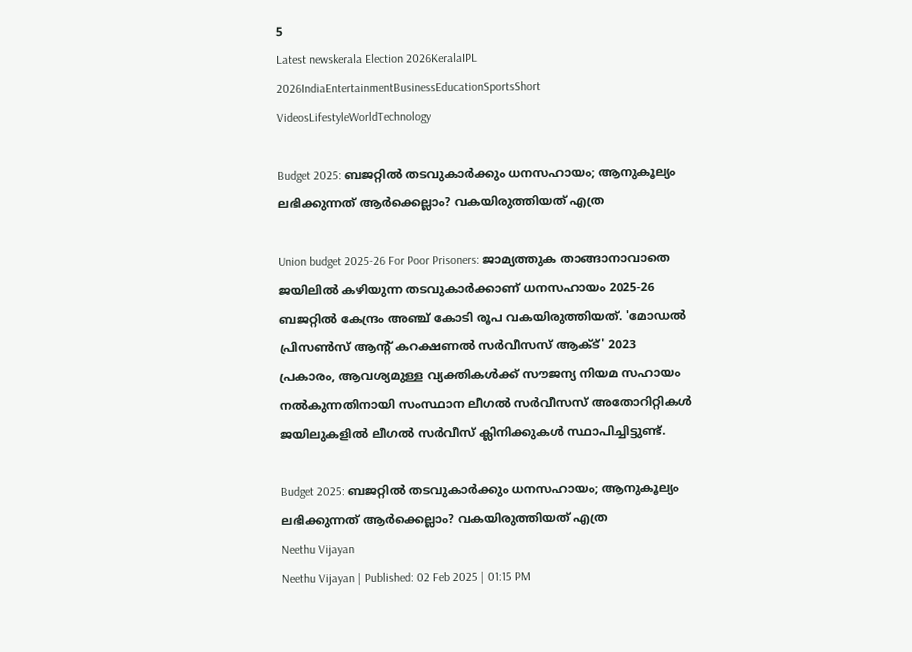5
Latest newskerala Election 2026KeralaIPL 2026IndiaEntertainmentBusinessEducationSportsShort VideosLifestyleWorldTechnology

Budget 2025: ബജറ്റിൽ തടവുകാർക്കും ധനസഹായം; ആനുകൂല്യം ലഭിക്കുന്നത് ആർക്കെല്ലാം? വകയിരുത്തിയത് എത്ര

Union budget 2025-26 For Poor Prisoners: ജാമ്യത്തുക താങ്ങാനാവാതെ ജയിലിൽ കഴിയുന്ന തടവുകാർക്കാണ് ധനസഹായം 2025-26 ബജറ്റിൽ കേന്ദ്രം അഞ്ച് കോടി രൂപ വകയിരുത്തിയത്. 'മോഡൽ പ്രിസൺസ് ആൻ്റ് കറക്ഷണൽ സർവീസസ് ആക്ട്' 2023 പ്രകാരം, ആവശ്യമുള്ള വ്യക്തികൾക്ക് സൗജന്യ നിയമ സഹായം നൽകുന്നതിനായി സംസ്ഥാന ലീഗൽ സർവീസസ് അതോറിറ്റികൾ ജയിലുകളിൽ ലീഗൽ സർവീസ് ക്ലിനിക്കുകൾ സ്ഥാപിച്ചിട്ടുണ്ട്.

Budget 2025: ബജറ്റിൽ തടവുകാർക്കും ധനസഹായം; ആനുകൂല്യം ലഭിക്കുന്നത് ആർക്കെല്ലാം? വകയിരുത്തിയത് എത്ര
Neethu Vijayan
Neethu Vijayan | Published: 02 Feb 2025 | 01:15 PM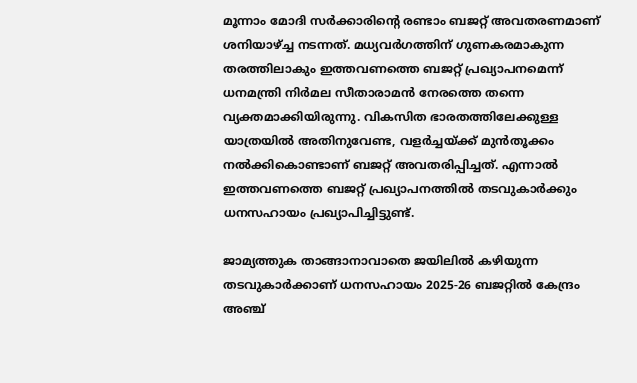മൂന്നാം മോദി സർക്കാരിൻ്റെ രണ്ടാം ബജറ്റ് അവതരണമാണ് ശനിയാഴ്ച്ച നടന്നത്. മധ്യവർഗത്തിന് ഗുണകരമാകുന്ന തരത്തിലാകും ഇത്തവണത്തെ ബജറ്റ് പ്രഖ്യാപനമെന്ന് ധനമന്ത്രി നിർമല സീതാരാമൻ നേരത്തെ തന്നെ വ്യക്തമാക്കിയിരുന്നു. വികസിത ഭാരതത്തിലേക്കുള്ള യാത്രയിൽ അതിനുവേണ്ട, വളർച്ചയ്ക്ക് മുൻതൂക്കം നൽക്കികൊണ്ടാണ് ബജറ്റ് അവതരിപ്പിച്ചത്. എന്നാൽ ഇത്തവണത്തെ ബജറ്റ് പ്രഖ്യാപനത്തിൽ തടവുകാർക്കും ധനസഹായം പ്രഖ്യാപിച്ചിട്ടുണ്ട്.

ജാമ്യത്തുക താങ്ങാനാവാതെ ജയിലിൽ കഴിയുന്ന തടവുകാർക്കാണ് ധനസഹായം 2025-26 ബജറ്റിൽ കേന്ദ്രം അഞ്ച്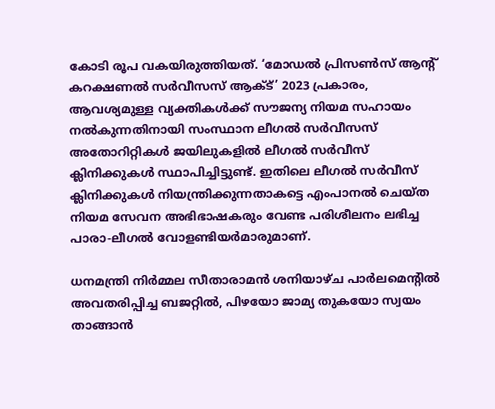കോടി രൂപ വകയിരുത്തിയത്. ‘മോഡൽ പ്രിസൺസ് ആൻ്റ് കറക്ഷണൽ സർവീസസ് ആക്ട്’ 2023 പ്രകാരം, ആവശ്യമുള്ള വ്യക്തികൾക്ക് സൗജന്യ നിയമ സഹായം നൽകുന്നതിനായി സംസ്ഥാന ലീഗൽ സർവീസസ് അതോറിറ്റികൾ ജയിലുകളിൽ ലീഗൽ സർവീസ് ക്ലിനിക്കുകൾ സ്ഥാപിച്ചിട്ടുണ്ട്. ഇതിലെ ലീഗൽ സർവീസ് ക്ലിനിക്കുകൾ നിയന്ത്രിക്കുന്നതാകട്ടെ എംപാനൽ ചെയ്ത നിയമ സേവന അഭിഭാഷകരും വേണ്ട പരിശീലനം ലഭിച്ച പാരാ-ലീഗൽ വോളണ്ടിയർമാരുമാണ്.

ധനമന്ത്രി നിർമ്മല സീതാരാമൻ ശനിയാഴ്ച പാർലമെന്റിൽ അവതരിപ്പിച്ച ബജറ്റിൽ, പിഴയോ ജാമ്യ തുകയോ സ്വയം താങ്ങാൻ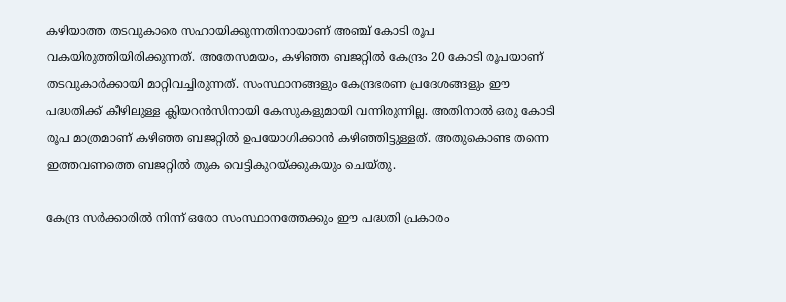കഴിയാത്ത തടവുകാരെ സഹായിക്കുന്നതിനായാണ് അഞ്ച് കോടി രൂപ വകയിരുത്തിയിരിക്കുന്നത്. അതേസമയം, കഴിഞ്ഞ ബജറ്റിൽ കേന്ദ്രം 20 കോടി രൂപയാണ് തടവുകാർക്കായി മാറ്റിവച്ചിരുന്നത്. സംസ്ഥാനങ്ങളും കേന്ദ്രഭരണ പ്രദേശങ്ങളും ഈ പദ്ധതിക്ക് കീഴിലുള്ള ക്ലിയറൻസിനായി കേസുകളുമായി വന്നിരുന്നില്ല. അതിനാൽ ഒരു കോടി രൂപ മാത്രമാണ് കഴിഞ്ഞ ബജറ്റിൽ ഉപയോഗിക്കാൻ കഴിഞ്ഞിട്ടുള്ളത്. അതുകൊണ്ട തന്നെ ഇത്തവണത്തെ ബജറ്റിൽ തുക വെട്ടികുറയ്ക്കുകയും ചെയ്തു.

കേന്ദ്ര സർക്കാരിൽ നിന്ന് ഒരോ സംസ്ഥാനത്തേക്കും ഈ പദ്ധതി പ്രകാരം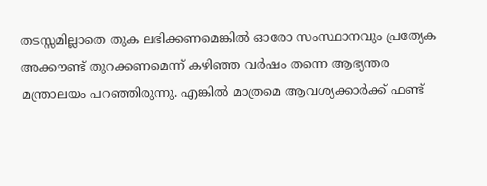തടസ്സമില്ലാതെ തുക ലഭിക്കണമെങ്കിൽ ഓരോ സംസ്ഥാനവും പ്രത്യേക അക്കൗണ്ട് തുറക്കണമെന്ന് കഴിഞ്ഞ വർഷം തന്നെ ആഭ്യന്തര മന്ത്രാലയം പറഞ്ഞിരുന്നു. എങ്കിൽ മാത്രമെ ആവശ്യക്കാർക്ക് ഫണ്ട്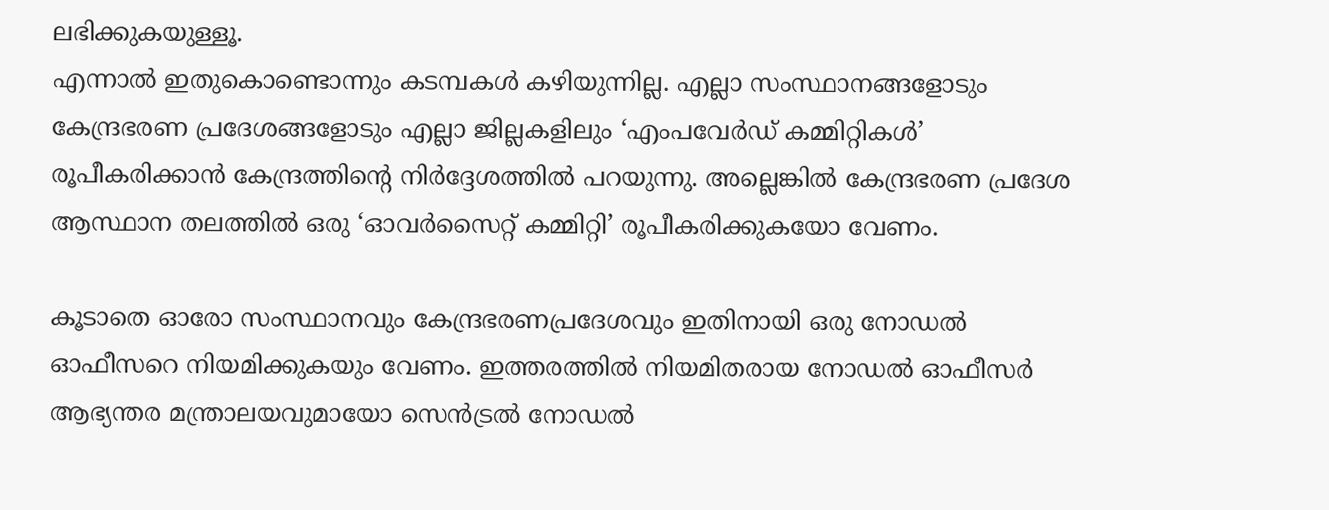ലഭിക്കുകയുള്ളൂ.
എന്നാൽ ഇതുകൊണ്ടൊന്നും കടമ്പകൾ കഴിയുന്നില്ല. എല്ലാ സംസ്ഥാനങ്ങളോടും കേന്ദ്രഭരണ പ്രദേശങ്ങളോടും എല്ലാ ജില്ലകളിലും ‘എംപവേർഡ് കമ്മിറ്റികൾ’ രൂപീകരിക്കാൻ കേന്ദ്രത്തിൻ്റെ നിർദ്ദേശത്തിൽ പറയുന്നു. അല്ലെങ്കിൽ കേന്ദ്രഭരണ പ്രദേശ ആസ്ഥാന തലത്തിൽ ഒരു ‘ഓവർസൈറ്റ് കമ്മിറ്റി’ രൂപീകരിക്കുകയോ വേണം.

കൂടാതെ ഓരോ സംസ്ഥാനവും കേന്ദ്രഭരണപ്രദേശവും ഇതിനായി ഒരു നോഡൽ ഓഫീസറെ നിയമിക്കുകയും വേണം. ഇത്തരത്തിൽ നിയമിതരായ നോഡൽ ഓഫീസർ ആഭ്യന്തര മന്ത്രാലയവുമായോ സെൻട്രൽ നോഡൽ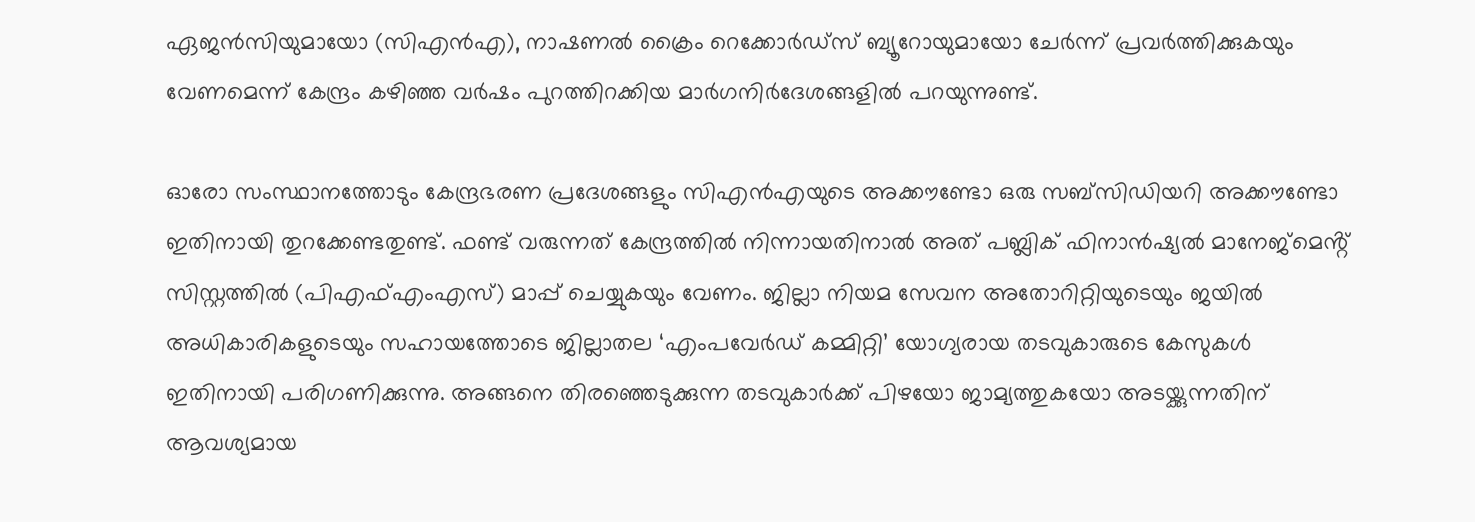ഏജൻസിയുമായോ (സിഎൻഎ), നാഷണൽ ക്രൈം റെക്കോർഡ്സ് ബ്യൂറോയുമായോ ചേർന്ന് പ്രവർത്തിക്കുകയും വേണമെന്ന് കേന്ദ്രം കഴിഞ്ഞ വർഷം പുറത്തിറക്കിയ മാർഗനിർദേശങ്ങളിൽ പറയുന്നുണ്ട്.

ഓരോ സംസ്ഥാനത്തോടും കേന്ദ്രഭരണ പ്രദേശങ്ങളും സിഎൻഎയുടെ അക്കൗണ്ടോ ഒരു സബ്‌സിഡിയറി അക്കൗണ്ടോ ഇതിനായി തുറക്കേണ്ടതുണ്ട്. ഫണ്ട് വരുന്നത് കേന്ദ്രത്തിൽ നിന്നായതിനാൽ അത് പബ്ലിക് ഫിനാൻഷ്യൽ മാനേജ്‌മെൻ്റ് സിസ്റ്റത്തിൽ (പിഎഫ്എംഎസ്) മാപ്പ് ചെയ്യുകയും വേണം. ജില്ലാ നിയമ സേവന അതോറിറ്റിയുടെയും ജയിൽ അധികാരികളുടെയും സഹായത്തോടെ ജില്ലാതല ‘എംപവേർഡ് കമ്മിറ്റി’ യോഗ്യരായ തടവുകാരുടെ കേസുകൾ ഇതിനായി പരിഗണിക്കുന്നു. അങ്ങനെ തിരഞ്ഞെടുക്കുന്ന തടവുകാർക്ക് പിഴയോ ജാമ്യത്തുകയോ അടയ്ക്കുന്നതിന് ആവശ്യമായ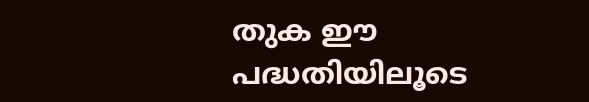തുക ഈ പദ്ധതിയിലൂടെ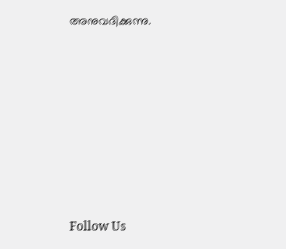അനുവദിക്കുന്നു.







Follow Us